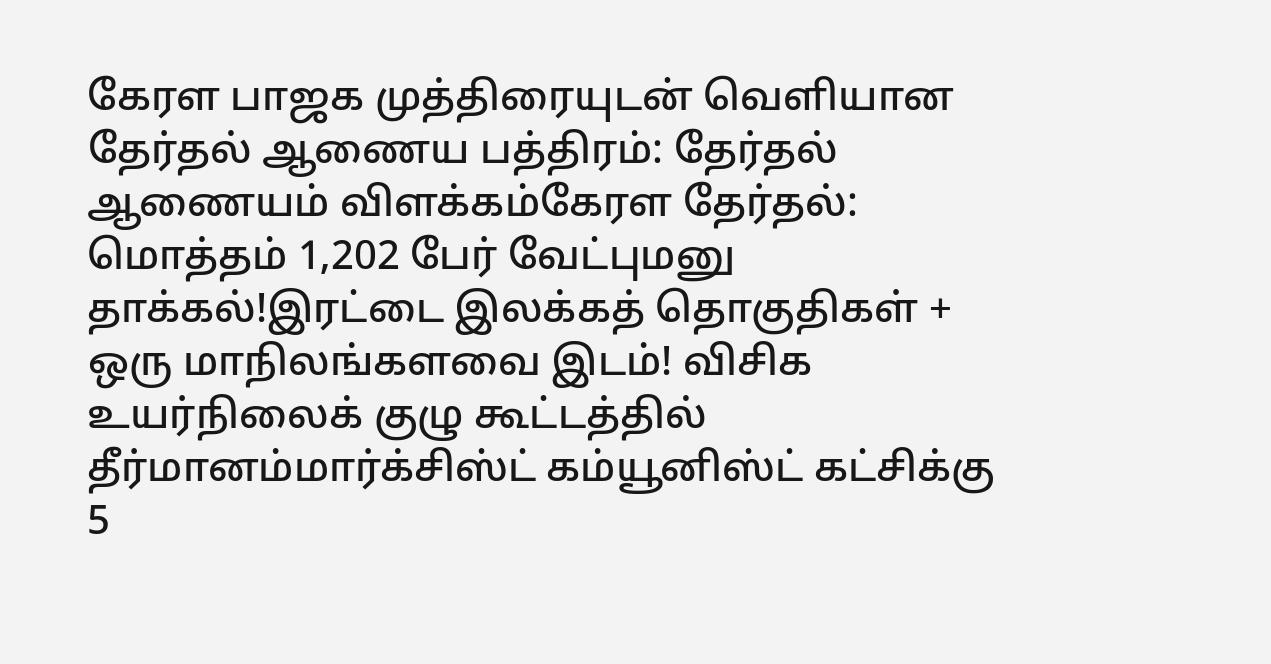கேரள பாஜக முத்திரையுடன் வெளியான தேர்தல் ஆணைய பத்திரம்: தேர்தல் ஆணையம் விளக்கம்கேரள தேர்தல்: மொத்தம் 1,202 பேர் வேட்புமனு தாக்கல்!இரட்டை இலக்கத் தொகுதிகள் + ஒரு மாநிலங்களவை இடம்! விசிக உயர்நிலைக் குழு கூட்டத்தில் தீர்மானம்மார்க்சிஸ்ட் கம்யூனிஸ்ட் கட்சிக்கு 5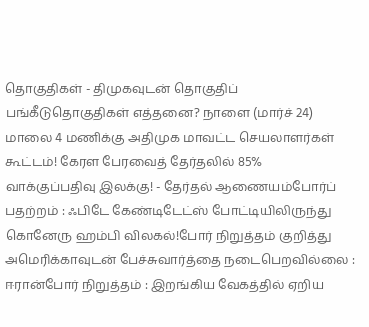தொகுதிகள் - திமுகவுடன் தொகுதிப் பங்கீடுதொகுதிகள் எத்தனை? நாளை (மார்ச் 24) மாலை 4 மணிக்கு அதிமுக மாவட்ட செயலாளர்கள் கூட்டம்! கேரள பேரவைத் தேர்தலில் 85% வாக்குப்பதிவு இலக்கு! - தேர்தல் ஆணையம்போர்ப் பதற்றம் : ஃபிடே கேண்டிடேட்ஸ் போட்டியிலிருந்து கொனேரு ஹம்பி விலகல்!போர் நிறுத்தம் குறித்து அமெரிக்காவுடன் பேச்சுவார்த்தை நடைபெறவில்லை : ஈரான்போர் நிறுத்தம் : இறங்கிய வேகத்தில் ஏறிய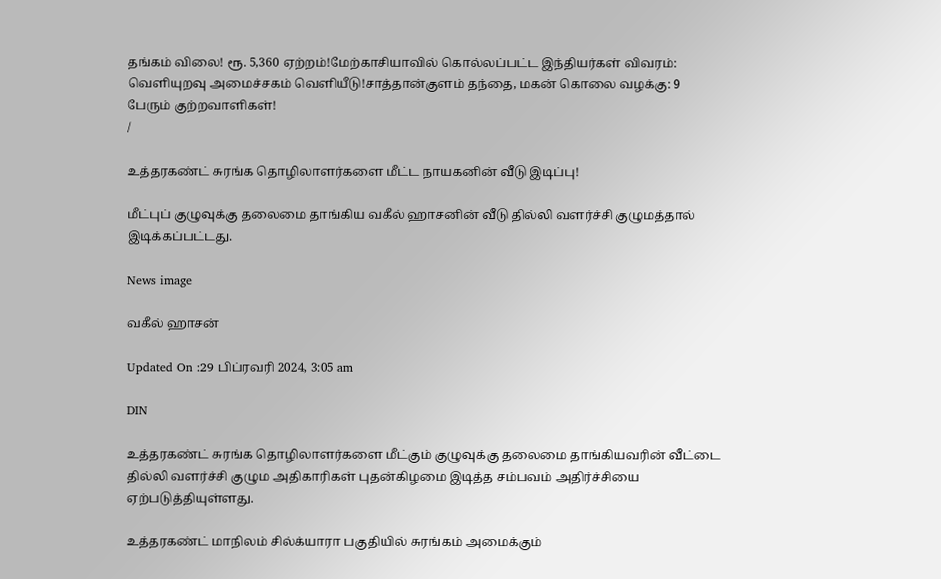தங்கம் விலை! ரூ. 5,360 ஏற்றம்!மேற்காசியாவில் கொல்லப்பட்ட இந்தியர்கள் விவரம்: வெளியுறவு அமைச்சகம் வெளியீடு!சாத்தான்குளம் தந்தை, மகன் கொலை வழக்கு: 9 பேரும் குற்றவாளிகள்!
/

உத்தரகண்ட் சுரங்க தொழிலாளர்களை மீட்ட நாயகனின் வீடு இடிப்பு!

மீட்புப் குழுவுக்கு தலைமை தாங்கிய வகீல் ஹாசனின் வீடு தில்லி வளர்ச்சி குழுமத்தால் இடிக்கப்பட்டது.

News image

வகீல் ஹாசன்

Updated On :29 பிப்ரவரி 2024, 3:05 am

DIN

உத்தரகண்ட் சுரங்க தொழிலாளர்களை மீட்கும் குழுவுக்கு தலைமை தாங்கியவரின் வீட்டை தில்லி வளர்ச்சி குழும அதிகாரிகள் புதன்கிழமை இடித்த சம்பவம் அதிர்ச்சியை ஏற்படுத்தியுள்ளது.

உத்தரகண்ட் மாநிலம் சில்க்யாரா பகுதியில் சுரங்கம் அமைக்கும்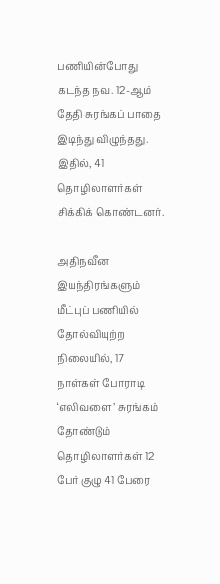பணியின்போது கடந்த நவ. 12-ஆம் தேதி சுரங்கப் பாதை இடிந்து விழுந்தது. இதில், 41 தொழிலாளர்கள் சிக்கிக் கொண்டனர்.

அதிநவீன இயந்திரங்களும் மீட்புப் பணியில் தோல்வியுற்ற நிலையில், 17 நாள்கள் போராடி ‘எலிவளை’ சுரங்கம் தோண்டும் தொழிலாளர்கள் 12 பேர் குழு 41 பேரை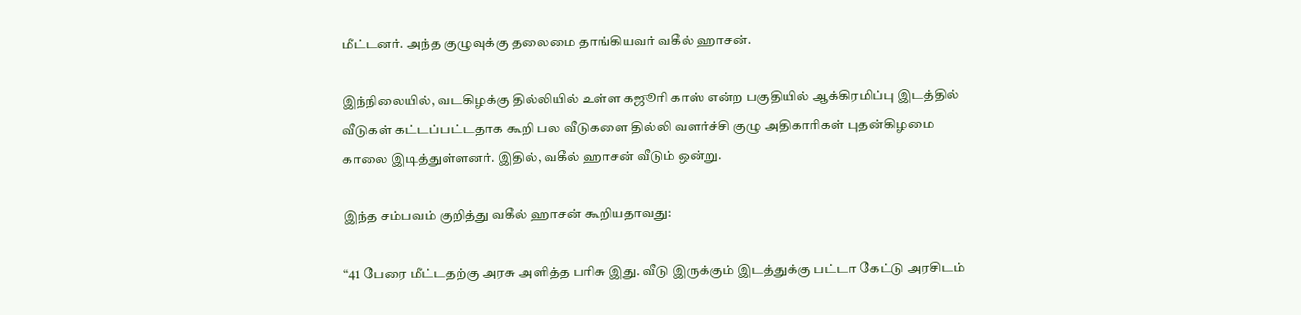மீட்டனர். அந்த குழுவுக்கு தலைமை தாங்கியவர் வகீல் ஹாசன்.

இந்நிலையில், வடகிழக்கு தில்லியில் உள்ள கஜூரி காஸ் என்ற பகுதியில் ஆக்கிரமிப்பு இடத்தில் வீடுகள் கட்டப்பட்டதாக கூறி பல வீடுகளை தில்லி வளர்ச்சி குழு அதிகாரிகள் புதன்கிழமை காலை இடித்துள்ளனர். இதில், வகீல் ஹாசன் வீடும் ஒன்று.

இந்த சம்பவம் குறித்து வகீல் ஹாசன் கூறியதாவது:

“41 பேரை மீட்டதற்கு அரசு அளித்த பரிசு இது. வீடு இருக்கும் இடத்துக்கு பட்டா கேட்டு அரசிடம்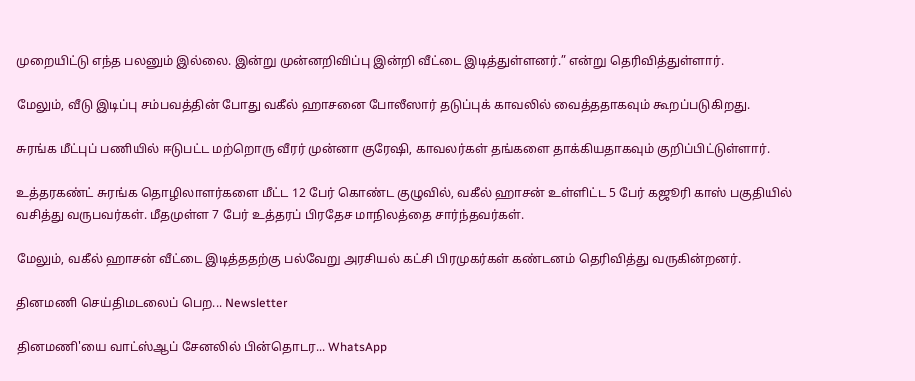முறையிட்டு எந்த பலனும் இல்லை. இன்று முன்னறிவிப்பு இன்றி வீட்டை இடித்துள்ளனர்.” என்று தெரிவித்துள்ளார்.

மேலும், வீடு இடிப்பு சம்பவத்தின் போது வகீல் ஹாசனை போலீஸார் தடுப்புக் காவலில் வைத்ததாகவும் கூறப்படுகிறது.

சுரங்க மீட்புப் பணியில் ஈடுபட்ட மற்றொரு வீரர் முன்னா குரேஷி, காவலர்கள் தங்களை தாக்கியதாகவும் குறிப்பிட்டுள்ளார்.

உத்தரகண்ட் சுரங்க தொழிலாளர்களை மீட்ட 12 பேர் கொண்ட குழுவில், வகீல் ஹாசன் உள்ளிட்ட 5 பேர் கஜூரி காஸ் பகுதியில் வசித்து வருபவர்கள். மீதமுள்ள 7 பேர் உத்தரப் பிரதேச மாநிலத்தை சார்ந்தவர்கள்.

மேலும், வகீல் ஹாசன் வீட்டை இடித்ததற்கு பல்வேறு அரசியல் கட்சி பிரமுகர்கள் கண்டனம் தெரிவித்து வருகின்றனர்.

தினமணி செய்திமடலைப் பெற... Newsletter

தினமணி'யை வாட்ஸ்ஆப் சேனலில் பின்தொடர... WhatsApp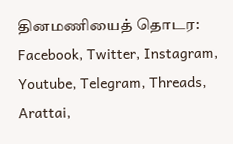தினமணியைத் தொடர: Facebook, Twitter, Instagram, Youtube, Telegram, Threads, Arattai,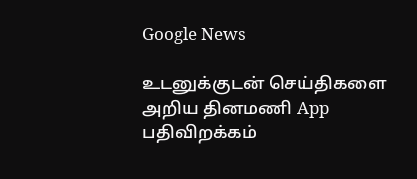Google News

உடனுக்குடன் செய்திகளை அறிய தினமணி App பதிவிறக்கம்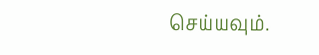செய்யவும்.